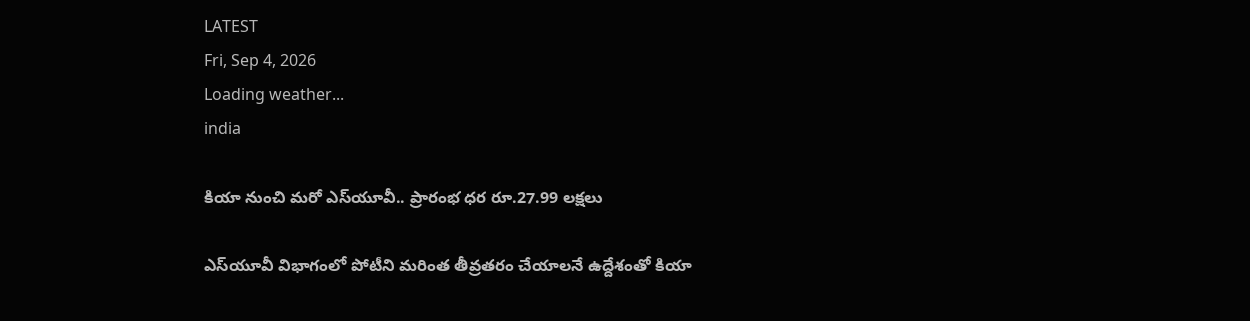LATEST
Fri, Sep 4, 2026
Loading weather...
india

కియా నుంచి మరో ఎస్‌యూవీ.. ప్రారంభ ధర రూ.27.99 లక్షలు

ఎస్‌యూవీ విభాగంలో పోటీని మరింత తీవ్రతరం చేయాలనే ఉద్దేశంతో కియా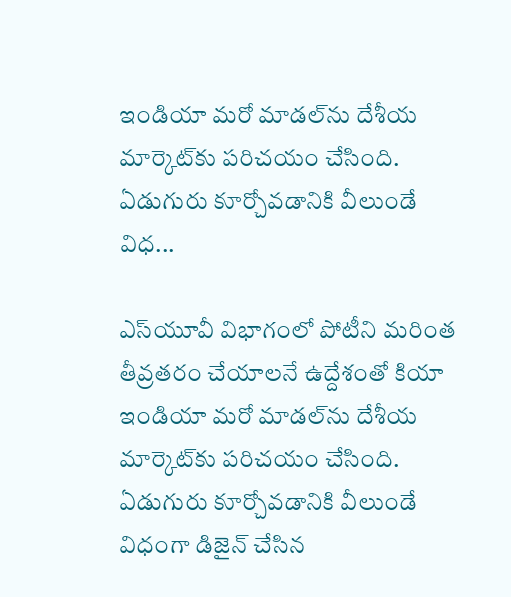ఇండియా మరో మాడల్‌ను దేశీయ మార్కెట్‌కు పరిచయం చేసింది. ఏడుగురు కూర్చోవడానికి వీలుండే విధ...

ఎస్‌యూవీ విభాగంలో పోటీని మరింత తీవ్రతరం చేయాలనే ఉద్దేశంతో కియా ఇండియా మరో మాడల్‌ను దేశీయ మార్కెట్‌కు పరిచయం చేసింది. ఏడుగురు కూర్చోవడానికి వీలుండే విధంగా డిజైన్‌ చేసిన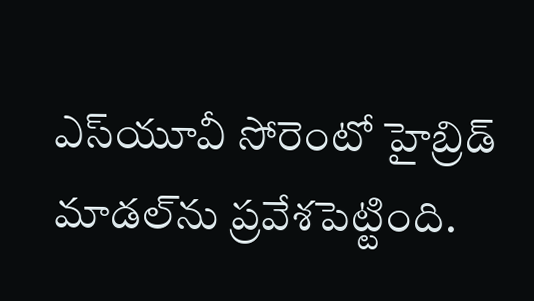ఎస్‌యూవీ సోరెంటో హైబ్రిడ్‌ మాడల్‌ను ప్రవేశపెట్టింది.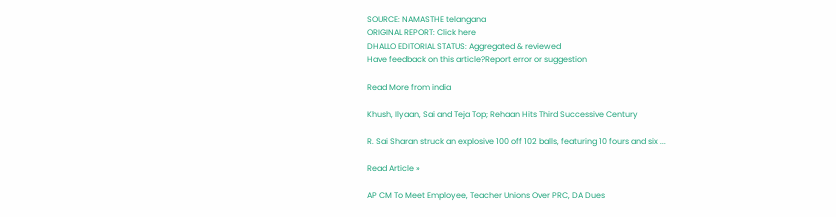SOURCE: NAMASTHE telangana
ORIGINAL REPORT: Click here
DHALLO EDITORIAL STATUS: Aggregated & reviewed
Have feedback on this article?Report error or suggestion

Read More from india

Khush, Ilyaan, Sai and Teja Top; Rehaan Hits Third Successive Century

R. Sai Sharan struck an explosive 100 off 102 balls, featuring 10 fours and six ...

Read Article »

AP CM To Meet Employee, Teacher Unions Over PRC, DA Dues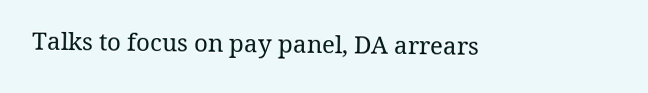Talks to focus on pay panel, DA arrears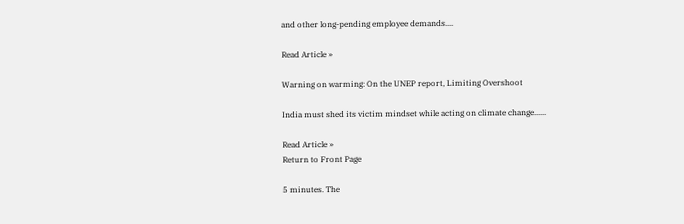and other long-pending employee demands....

Read Article »

Warning on warming: On the UNEP report, Limiting Overshoot

India must shed its victim mindset while acting on climate change......

Read Article »
Return to Front Page

5 minutes. The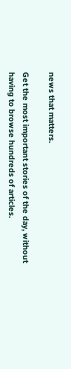news that matters.

Get the most important stories of the day, without having to browse hundreds of articles.